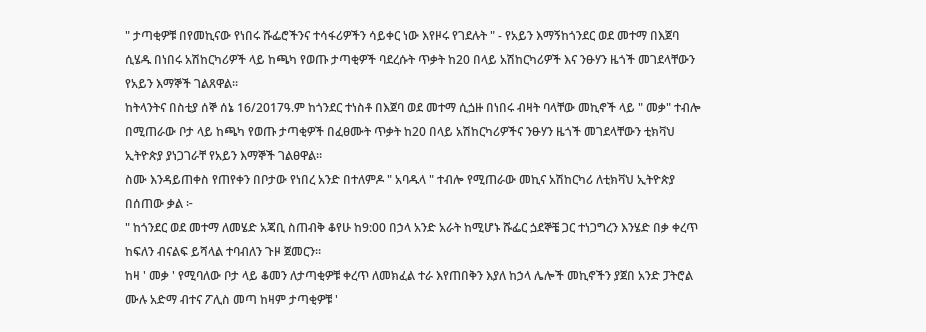" ታጣቂዎቹ በየመኪናው የነበሩ ሹፌሮችንና ተሳፋሪዎችን ሳይቀር ነው እየዞሩ የገደሉት " - የአይን እማኝከጎንደር ወደ መተማ በእጀባ ሲሄዱ በነበሩ አሽከርካሪዎች ላይ ከጫካ የወጡ ታጣቂዎች ባደረሱት ጥቃት ከ20 በላይ አሽከርካሪዎች እና ንፁሃን ዜጎች መገደላቸውን የአይን እማኞች ገልጸዋል።
ከትላንትና በስቲያ ሰኞ ሰኔ 16/2017ዓ.ም ከጎንደር ተነስቶ በእጀባ ወደ መተማ ሲጏዙ በነበሩ ብዛት ባላቸው መኪኖች ላይ " መቃ" ተብሎ በሚጠራው ቦታ ላይ ከጫካ የወጡ ታጣቂዎች በፈፀሙት ጥቃት ከ20 በላይ አሽከርካሪዎችና ንፁሃን ዜጎች መገደላቸውን ቲክቫህ ኢትዮጵያ ያነጋገራቸ የአይን እማኞች ገልፀዋል።
ስሙ እንዳይጠቀስ የጠየቀን በቦታው የነበረ አንድ በተለምዶ " አባዱላ " ተብሎ የሚጠራው መኪና አሽከርካሪ ለቲክቫህ ኢትዮጵያ በሰጠው ቃል ፦
" ከጎንደር ወደ መተማ ለመሄድ አጃቢ ስጠብቅ ቆየሁ ከ9:00 በኃላ አንድ አራት ከሚሆኑ ሹፌር ጏደኞቼ ጋር ተነጋግረን እንሄድ በቃ ቀረጥ ከፍለን ብናልፍ ይሻላል ተባብለን ጉዞ ጀመርን።
ከዛ ' መቃ ' የሚባለው ቦታ ላይ ቆመን ለታጣቂዎቹ ቀረጥ ለመክፈል ተራ እየጠበቅን እያለ ከኃላ ሌሎች መኪኖችን ያጀበ አንድ ፓትሮል ሙሉ አድማ ብተና ፖሊስ መጣ ከዛም ታጣቂዎቹ '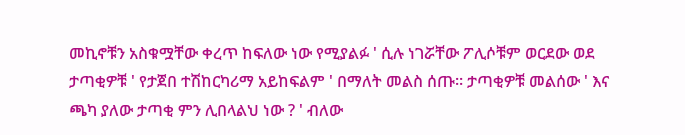መኪኖቹን አስቁሟቸው ቀረጥ ከፍለው ነው የሚያልፉ ' ሲሉ ነገሯቸው ፖሊሶቹም ወርደው ወደ ታጣቂዎቹ ' የታጀበ ተሽከርካሪማ አይከፍልም ' በማለት መልስ ሰጡ። ታጣቂዎቹ መልሰው ' እና ጫካ ያለው ታጣቂ ምን ሊበላልህ ነው ? ' ብለው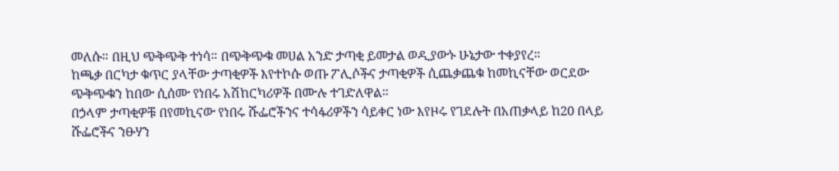መለሱ። በዚህ ጭቅጭቅ ተነሳ። በጭቅጭቁ መሀል አንድ ታጣቂ ይመታል ወዲያውኑ ሁኔታው ተቀያየረ።
ከጫቃ በርካታ ቁጥር ያላቸው ታጣቂዎች እየተኮሱ ወጡ ፖሊሶችና ታጣቂዎች ሲጨቃጨቁ ከመኪናቸው ወርደው ጭቅጭቁን ከበው ሲሰሙ የነበሩ አሽከርካሪዎች በሙሉ ተገድለዋል።
በኃላም ታጣቂዎቹ በየመኪናው የነበሩ ሹፌሮችንና ተሳፋሪዎችን ሳይቀር ነው እየዞሩ የገደሉት በአጠቃላይ ከ20 በላይ ሹፌሮችና ንፁሃን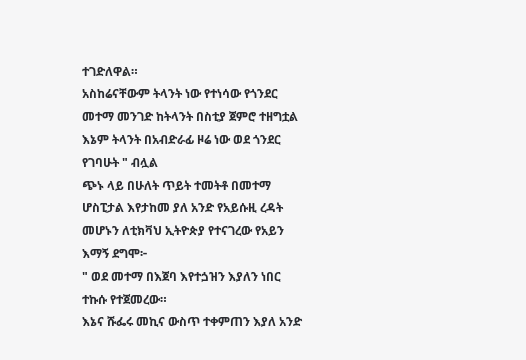ተገድለዋል።
አስከሬናቸውም ትላንት ነው የተነሳው የጎንደር መተማ መንገድ ከትላንት በስቲያ ጀምሮ ተዘግቷል እኔም ትላንት በአብድራፊ ዞሬ ነው ወደ ጎንደር የገባሁት " ብሏል
ጭኑ ላይ በሁለት ጥይት ተመትቶ በመተማ ሆስፒታል እየታከመ ያለ አንድ የአይሱዚ ረዳት መሆኑን ለቲክቫህ ኢትዮጵያ የተናገረው የአይን እማኝ ደግሞ፦
" ወደ መተማ በእጀባ እየተጏዝን እያለን ነበር ተኩሱ የተጀመረው።
እኔና ሹፌሩ መኪና ውስጥ ተቀምጠን እያለ አንድ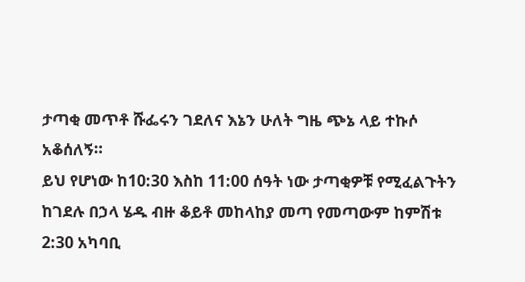ታጣቂ መጥቶ ሹፌሩን ገደለና እኔን ሁለት ግዜ ጭኔ ላይ ተኩሶ አቆሰለኝ።
ይህ የሆነው ከ10:30 እስከ 11:00 ሰዓት ነው ታጣቂዎቹ የሚፈልጉትን ከገደሉ በኃላ ሄዱ ብዙ ቆይቶ መከላከያ መጣ የመጣውም ከምሽቱ 2:30 አካባቢ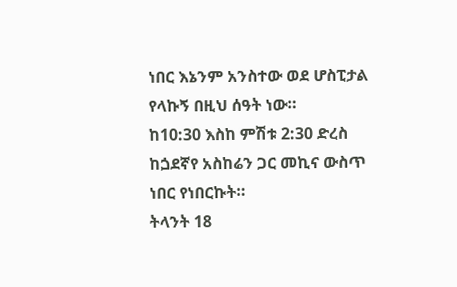ነበር እኔንም አንስተው ወደ ሆስፒታል የላኩኝ በዚህ ሰዓት ነው።
ከ10:30 እስከ ምሽቱ 2:30 ድረስ ከጏደኛየ አስከሬን ጋር መኪና ውስጥ ነበር የነበርኩት።
ትላንት 18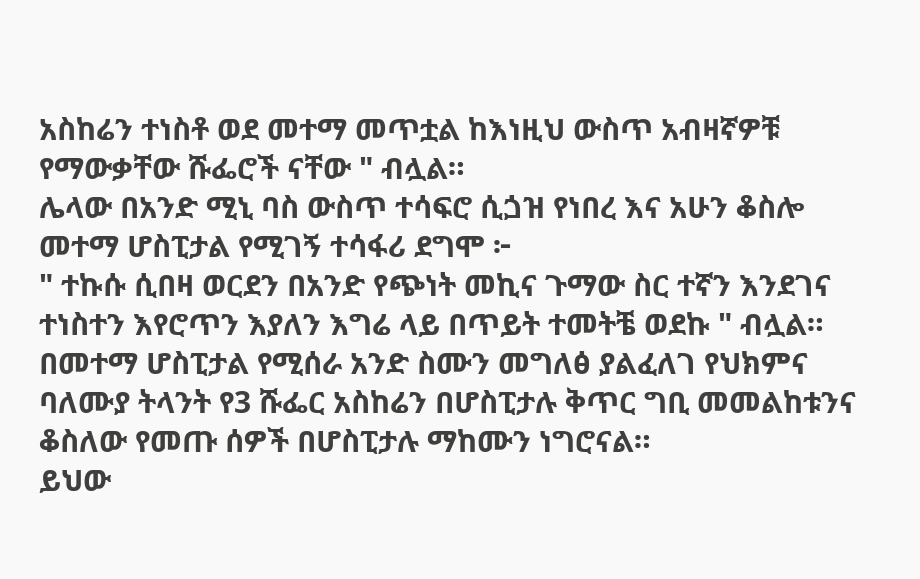አስከሬን ተነስቶ ወደ መተማ መጥቷል ከእነዚህ ውስጥ አብዛኛዎቹ የማውቃቸው ሹፌሮች ናቸው " ብሏል።
ሌላው በአንድ ሚኒ ባስ ውስጥ ተሳፍሮ ሲጏዝ የነበረ እና አሁን ቆስሎ መተማ ሆስፒታል የሚገኝ ተሳፋሪ ደግሞ ፦
" ተኩሱ ሲበዛ ወርደን በአንድ የጭነት መኪና ጉማው ስር ተኛን እንደገና ተነስተን እየሮጥን እያለን እግሬ ላይ በጥይት ተመትቼ ወደኩ " ብሏል።
በመተማ ሆስፒታል የሚሰራ አንድ ስሙን መግለፅ ያልፈለገ የህክምና ባለሙያ ትላንት የ3 ሹፌር አስከሬን በሆስፒታሉ ቅጥር ግቢ መመልከቱንና ቆስለው የመጡ ሰዎች በሆስፒታሉ ማከሙን ነግሮናል።
ይህው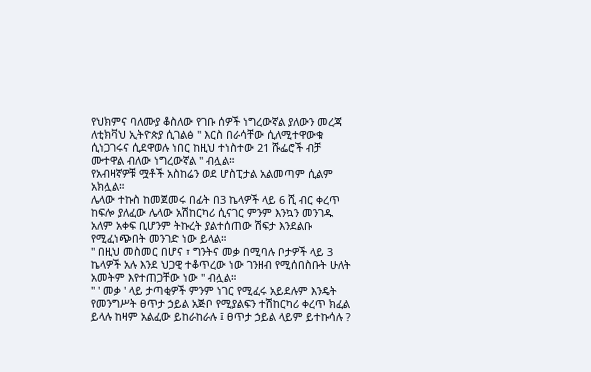የህክምና ባለሙያ ቆስለው የገቡ ሰዎች ነግረውኛል ያለውን መረጃ ለቲክቫህ ኢትዮጵያ ሲገልፅ " እርስ በራሳቸው ሲለሚተዋውቁ ሲነጋገሩና ሲደዋወሉ ነበር ከዚህ ተነስተው 21 ሹፌሮች ብቻ ሙተዋል ብለው ነግረውኛል " ብሏል።
የአብዛኛዎቹ ሟቶች አስከሬን ወደ ሆስፒታል አልመጣም ሲልም አክሏል።
ሌላው ተኩስ ከመጀመሩ በፊት በ3 ኬላዎች ላይ 6 ሺ ብር ቀረጥ ከፍሎ ያለፈው ሌላው አሽከርካሪ ሲናገር ምንም እንኳን መንገዱ አለም አቀፍ ቢሆንም ትኩረት ያልተሰጠው ሽፍታ እንደልቡ የሚፈነጭበት መንገድ ነው ይላል።
" በዚህ መስመር በሆና ፣ ግንትና መቃ በሚባሉ ቦታዎች ላይ 3 ኬላዎች አሉ እንደ ህጋዊ ተቆጥረው ነው ገንዘብ የሚሰበስቡት ሁለት አመትም እየተጠጋቸው ነው " ብሏል።
" ' መቃ ' ላይ ታጣቂዎች ምንም ነገር የሚፈሩ አይደሉም እንዴት የመንግሥት ፀጥታ ኃይል አጅቦ የሚያልፍን ተሽከርካሪ ቀረጥ ክፈል ይላሉ ከዛም አልፈው ይከራከራሉ ፤ ፀጥታ ኃይል ላይም ይተኩሳሉ ?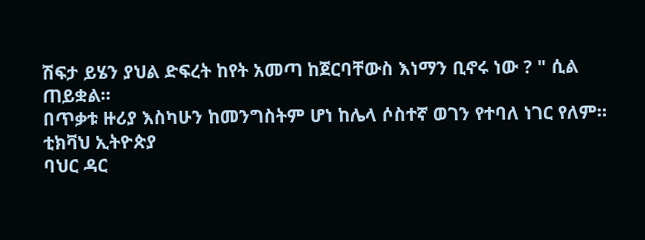ሽፍታ ይሄን ያህል ድፍረት ከየት አመጣ ከጀርባቸውስ እነማን ቢኖሩ ነው ? " ሲል ጠይቋል።
በጥቃቱ ዙሪያ እስካሁን ከመንግስትም ሆነ ከሌላ ሶስተኛ ወገን የተባለ ነገር የለም።
ቲክቫህ ኢትዮጵያ
ባህር ዳር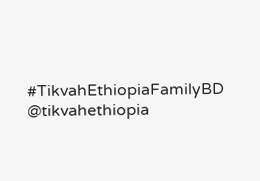#TikvahEthiopiaFamilyBD
@tikvahethiopia